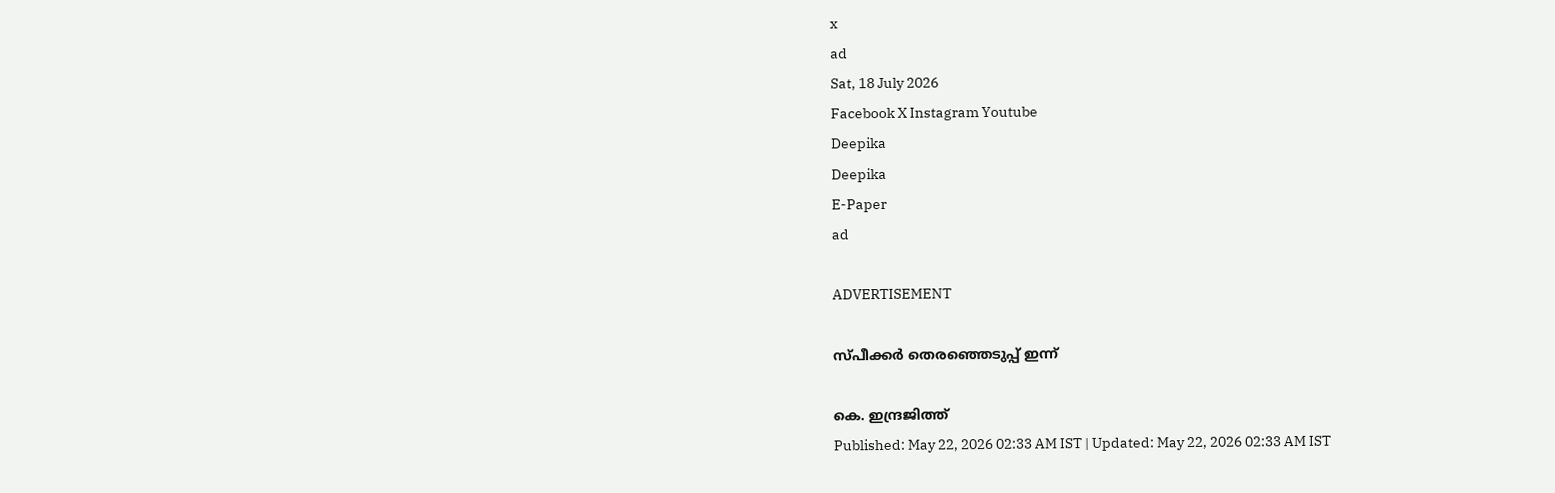x
ad
Sat, 18 July 2026
Facebook X Instagram Youtube
Deepika
Deepika
E-Paper
ad

ADVERTISEMENT

സ്പീക്കർ തെരഞ്ഞെടുപ്പ് ഇന്ന്

കെ. ഇന്ദ്രജിത്ത്
Published: May 22, 2026 02:33 AM IST | Updated: May 22, 2026 02:33 AM IST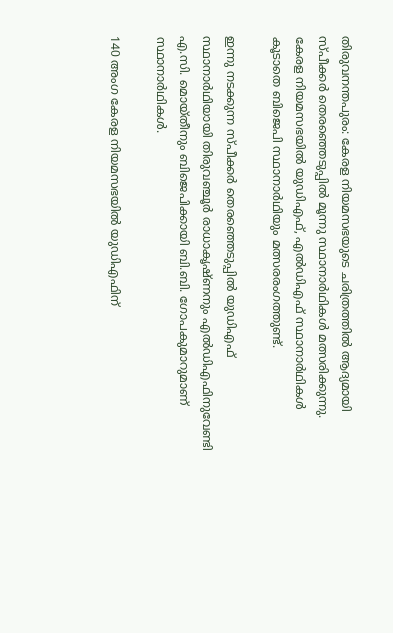തിരുവനന്തപുരം: കേരള നിയമസഭയുടെ ചരിത്രത്തിൽ ആദ്യമായി സ്പീക്കർ തെരഞ്ഞെടുപ്പിൽ മൂന്നു സ്ഥാനാർഥികൾ മത്സരിക്കുന്നു. കേരള നിയമസഭയിൽ യുഡിഎഫ്, എൽഡിഎഫ് സ്ഥാനാർഥികൾ കൂടാതെ ബിജെപി സ്ഥാനാർഥിയും മത്സരരംഗത്തുണ്ട്.

ഇന്നു നടക്കുന്ന സ്പീക്കർ തെരഞ്ഞെടുപ്പിൽ യുഡിഎഫ് സ്ഥാനാർഥിയായി തിരുവഞ്ചൂർ രാധാകൃഷ്ണനും എൽഡിഎഫിനുവേണ്ടി എ.സി. മൊയ്തീനും ബിജെപിക്കായി ബി.ബി. ഗോപകുമാറുമാണ് സ്ഥാനാർഥികൾ.

140 അംഗ കേരള നിയമസഭയിൽ യുഡിഎഫിന്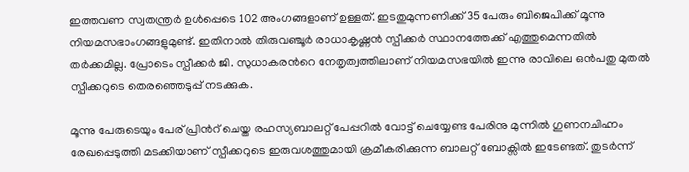ഇത്തവണ സ്വതന്ത്രർ ഉൾപ്പെടെ 102 അംഗങ്ങളാണ് ഉള്ളത്. ഇടതുമുന്നണിക്ക് 35 പേരും ബിജെപിക്ക് മൂന്നു നിയമസഭാംഗങ്ങളുമുണ്ട്. ഇതിനാൽ തിരുവഞ്ചൂർ രാധാകൃഷ്ണൻ സ്പീക്കർ സ്ഥാനത്തേക്ക് എത്തുമെന്നതിൽ തർക്കമില്ല. പ്രോടെം സ്പീക്കർ ജി. സുധാകരന്‍റെ നേതൃത്വത്തിലാണ് നിയമസഭയിൽ ഇന്നു രാവിലെ ഒൻപതു മുതൽ സ്പീക്കറുടെ തെരഞ്ഞെടുപ്പ് നടക്കുക.

മൂന്നു പേരുടെയും പേര് പ്രിന്‍റ് ചെയ്ത രഹസ്യബാലറ്റ് പേപ്പറിൽ വോട്ട് ചെയ്യേണ്ട പേരിനു മുന്നിൽ ഗുണനചിഹ്നം രേഖപ്പെടുത്തി മടക്കിയാണ് സ്പീക്കറുടെ ഇരുവശത്തുമായി ക്രമീകരിക്കുന്ന ബാലറ്റ് ബോക്സിൽ ഇടേണ്ടത്. തുടർന്ന്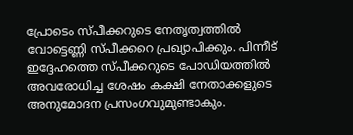പ്രോടെം സ്പീക്കറുടെ നേതൃത്വത്തിൽ വോട്ടെണ്ണി സ്പീക്കറെ പ്രഖ്യാപിക്കും. പിന്നീട് ഇദ്ദേഹത്തെ സ്പീക്കറുടെ പോഡിയത്തിൽ അവരോധിച്ച ശേഷം കക്ഷി നേതാക്കളുടെ അനുമോദന പ്രസംഗവുമുണ്ടാകും.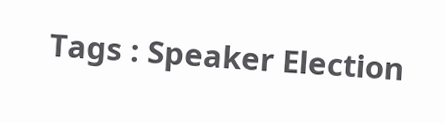Tags : Speaker Election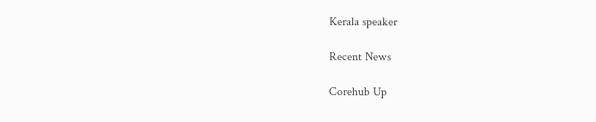Kerala speaker

Recent News

Corehub Up